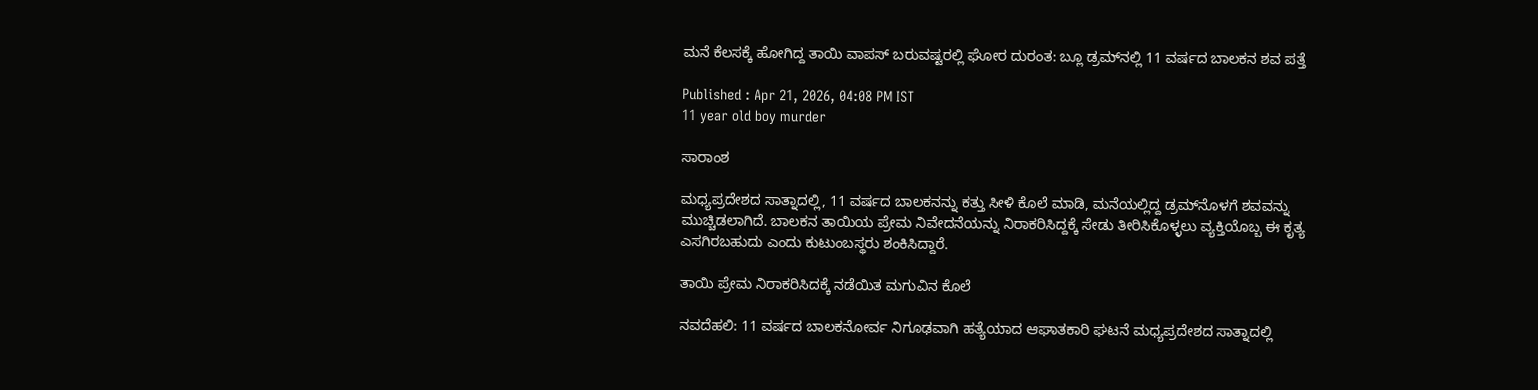ಮನೆ ಕೆಲಸಕ್ಕೆ ಹೋಗಿದ್ದ ತಾಯಿ ವಾಪಸ್ ಬರುವಷ್ಟರಲ್ಲಿ ಘೋರ ದುರಂತ: ಬ್ಲೂ ಡ್ರಮ್‌ನಲ್ಲಿ 11 ವರ್ಷದ ಬಾಲಕನ ಶವ ಪತ್ತೆ

Published : Apr 21, 2026, 04:08 PM IST
11 year old boy murder

ಸಾರಾಂಶ

ಮಧ್ಯಪ್ರದೇಶದ ಸಾತ್ನಾದಲ್ಲಿ, 11 ವರ್ಷದ ಬಾಲಕನನ್ನು ಕತ್ತು ಸೀಳಿ ಕೊಲೆ ಮಾಡಿ, ಮನೆಯಲ್ಲಿದ್ದ ಡ್ರಮ್‌ನೊಳಗೆ ಶವವನ್ನು ಮುಚ್ಚಿಡಲಾಗಿದೆ. ಬಾಲಕನ ತಾಯಿಯ ಪ್ರೇಮ ನಿವೇದನೆಯನ್ನು ನಿರಾಕರಿಸಿದ್ದಕ್ಕೆ ಸೇಡು ತೀರಿಸಿಕೊಳ್ಳಲು ವ್ಯಕ್ತಿಯೊಬ್ಬ ಈ ಕೃತ್ಯ ಎಸಗಿರಬಹುದು ಎಂದು ಕುಟುಂಬಸ್ಥರು ಶಂಕಿಸಿದ್ದಾರೆ.

ತಾಯಿ ಪ್ರೇಮ ನಿರಾಕರಿಸಿದಕ್ಕೆ ನಡೆಯಿತ ಮಗುವಿನ ಕೊಲೆ

ನವದೆಹಲಿ: 11 ವರ್ಷದ ಬಾಲಕನೋರ್ವ ನಿಗೂಢವಾಗಿ ಹತ್ಯೆಯಾದ ಆಘಾತಕಾರಿ ಘಟನೆ ಮಧ್ಯಪ್ರದೇಶದ ಸಾತ್ನಾದಲ್ಲಿ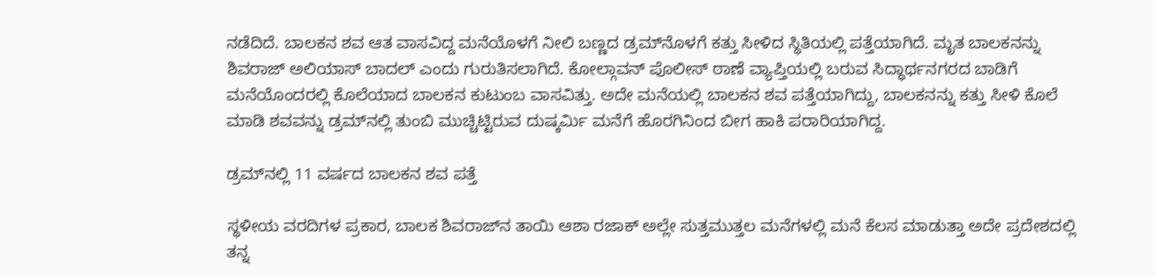ನಡೆದಿದೆ. ಬಾಲಕನ ಶವ ಆತ ವಾಸವಿದ್ದ ಮನೆಯೊಳಗೆ ನೀಲಿ ಬಣ್ಣದ ಡ್ರಮ್‌ನೊಳಗೆ ಕತ್ತು ಸೀಳಿದ ಸ್ಥಿತಿಯಲ್ಲಿ ಪತ್ತೆಯಾಗಿದೆ. ಮೃತ ಬಾಲಕನನ್ನು ಶಿವರಾಜ್ ಅಲಿಯಾಸ್ ಬಾದಲ್ ಎಂದು ಗುರುತಿಸಲಾಗಿದೆ. ಕೋಲ್ಗಾವನ್ ಪೊಲೀಸ್ ಠಾಣೆ ವ್ಯಾಪ್ತಿಯಲ್ಲಿ ಬರುವ ಸಿದ್ಧಾರ್ಥನಗರದ ಬಾಡಿಗೆ ಮನೆಯೊಂದರಲ್ಲಿ ಕೊಲೆಯಾದ ಬಾಲಕನ ಕುಟುಂಬ ವಾಸವಿತ್ತು. ಅದೇ ಮನೆಯಲ್ಲಿ ಬಾಲಕನ ಶವ ಪತ್ತೆಯಾಗಿದ್ದು, ಬಾಲಕನನ್ನು ಕತ್ತು ಸೀಳಿ ಕೊಲೆ ಮಾಡಿ ಶವವನ್ನು ಡ್ರಮ್‌ನಲ್ಲಿ ತುಂಬಿ ಮುಚ್ಚಿಟ್ಟಿರುವ ದುಷ್ಕರ್ಮಿ ಮನೆಗೆ ಹೊರಗಿನಿಂದ ಬೀಗ ಹಾಕಿ ಪರಾರಿಯಾಗಿದ್ದ.

ಡ್ರಮ್‌ನಲ್ಲಿ 11 ವರ್ಷದ ಬಾಲಕನ ಶವ ಪತ್ತೆ

ಸ್ಥಳೀಯ ವರದಿಗಳ ಪ್ರಕಾರ, ಬಾಲಕ ಶಿವರಾಜ್‌ನ ತಾಯಿ ಆಶಾ ರಜಾಕ್ ಅಲ್ಲೇ ಸುತ್ತಮುತ್ತಲ ಮನೆಗಳಲ್ಲಿ ಮನೆ ಕೆಲಸ ಮಾಡುತ್ತಾ ಅದೇ ಪ್ರದೇಶದಲ್ಲಿ ತನ್ನ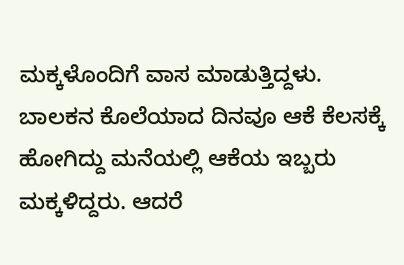ಮಕ್ಕಳೊಂದಿಗೆ ವಾಸ ಮಾಡುತ್ತಿದ್ದಳು. ಬಾಲಕನ ಕೊಲೆಯಾದ ದಿನವೂ ಆಕೆ ಕೆಲಸಕ್ಕೆ ಹೋಗಿದ್ದು ಮನೆಯಲ್ಲಿ ಆಕೆಯ ಇಬ್ಬರು ಮಕ್ಕಳಿದ್ದರು. ಆದರೆ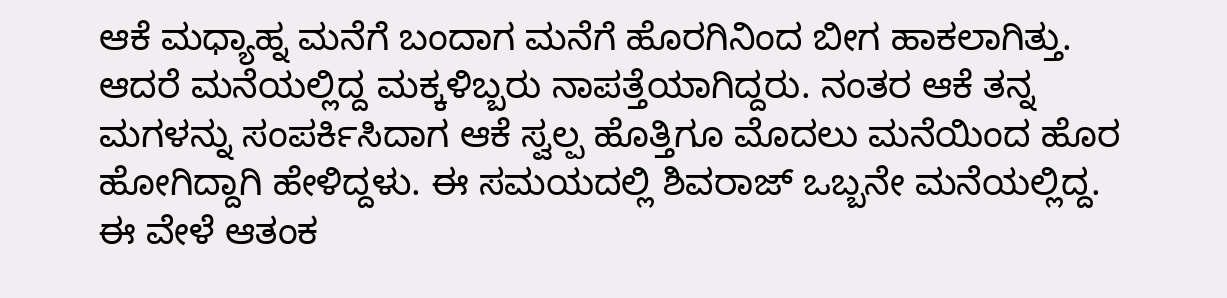ಆಕೆ ಮಧ್ಯಾಹ್ನ ಮನೆಗೆ ಬಂದಾಗ ಮನೆಗೆ ಹೊರಗಿನಿಂದ ಬೀಗ ಹಾಕಲಾಗಿತ್ತು. ಆದರೆ ಮನೆಯಲ್ಲಿದ್ದ ಮಕ್ಕಳಿಬ್ಬರು ನಾಪತ್ತೆಯಾಗಿದ್ದರು. ನಂತರ ಆಕೆ ತನ್ನ ಮಗಳನ್ನು ಸಂಪರ್ಕಿಸಿದಾಗ ಆಕೆ ಸ್ವಲ್ಪ ಹೊತ್ತಿಗೂ ಮೊದಲು ಮನೆಯಿಂದ ಹೊರ ಹೋಗಿದ್ದಾಗಿ ಹೇಳಿದ್ದಳು. ಈ ಸಮಯದಲ್ಲಿ ಶಿವರಾಜ್ ಒಬ್ಬನೇ ಮನೆಯಲ್ಲಿದ್ದ. ಈ ವೇಳೆ ಆತಂಕ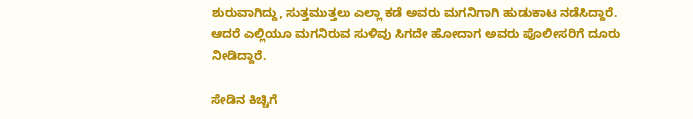ಶುರುವಾಗಿದ್ದು, ಸುತ್ತಮುತ್ತಲು ಎಲ್ಲಾ ಕಡೆ ಅವರು ಮಗನಿಗಾಗಿ ಹುಡುಕಾಟ ನಡೆಸಿದ್ದಾರೆ. ಆದರೆ ಎಲ್ಲಿಯೂ ಮಗನಿರುವ ಸುಳಿವು ಸಿಗದೇ ಹೋದಾಗ ಅವರು ಪೊಲೀಸರಿಗೆ ದೂರು ನೀಡಿದ್ದಾರೆ.

ಸೇಡಿನ ಕಿಚ್ಚಿಗೆ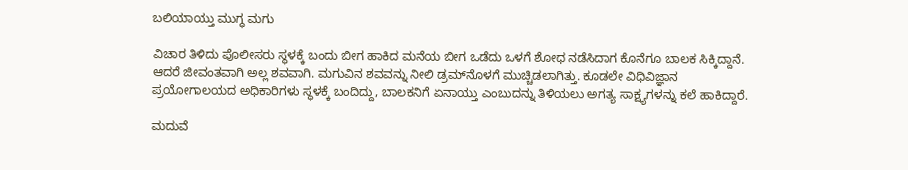ಬಲಿಯಾಯ್ತು ಮುಗ್ಧ ಮಗು

ವಿಚಾರ ತಿಳಿದು ಪೊಲೀಸರು ಸ್ಥಳಕ್ಕೆ ಬಂದು ಬೀಗ ಹಾಕಿದ ಮನೆಯ ಬೀಗ ಒಡೆದು ಒಳಗೆ ಶೋಧ ನಡೆಸಿದಾಗ ಕೊನೆಗೂ ಬಾಲಕ ಸಿಕ್ಕಿದ್ದಾನೆ. ಆದರೆ ಜೀವಂತವಾಗಿ ಅಲ್ಲ ಶವವಾಗಿ. ಮಗುವಿನ ಶವವನ್ನು ನೀಲಿ ಡ್ರಮ್‌ನೊಳಗೆ ಮುಚ್ಚಿಡಲಾಗಿತ್ತು. ಕೂಡಲೇ ವಿಧಿವಿಜ್ಞಾನ ಪ್ರಯೋಗಾಲಯದ ಅಧಿಕಾರಿಗಳು ಸ್ಥಳಕ್ಕೆ ಬಂದಿದ್ದು, ಬಾಲಕನಿಗೆ ಏನಾಯ್ತು ಎಂಬುದನ್ನು ತಿಳಿಯಲು ಅಗತ್ಯ ಸಾಕ್ಷ್ಯಗಳನ್ನು ಕಲೆ ಹಾಕಿದ್ದಾರೆ.

ಮದುವೆ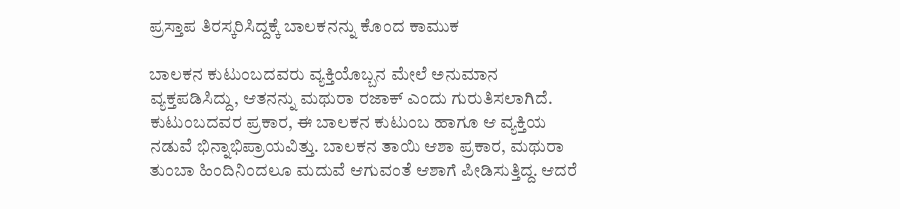ಪ್ರಸ್ತಾಪ ತಿರಸ್ಕರಿಸಿದ್ದಕ್ಕೆ ಬಾಲಕನನ್ನು ಕೊಂದ ಕಾಮುಕ

ಬಾಲಕನ ಕುಟುಂಬದವರು ವ್ಯಕ್ತಿಯೊಬ್ಬನ ಮೇಲೆ ಅನುಮಾನ ವ್ಯಕ್ತಪಡಿಸಿದ್ದು, ಆತನನ್ನು ಮಥುರಾ ರಜಾಕ್ ಎಂದು ಗುರುತಿಸಲಾಗಿದೆ. ಕುಟುಂಬದವರ ಪ್ರಕಾರ, ಈ ಬಾಲಕನ ಕುಟುಂಬ ಹಾಗೂ ಆ ವ್ಯಕ್ತಿಯ ನಡುವೆ ಭಿನ್ನಾಭಿಪ್ರಾಯವಿತ್ತು. ಬಾಲಕನ ತಾಯಿ ಆಶಾ ಪ್ರಕಾರ, ಮಥುರಾ ತುಂಬಾ ಹಿಂದಿನಿಂದಲೂ ಮದುವೆ ಆಗುವಂತೆ ಆಶಾಗೆ ಪೀಡಿಸುತ್ತಿದ್ದ. ಆದರೆ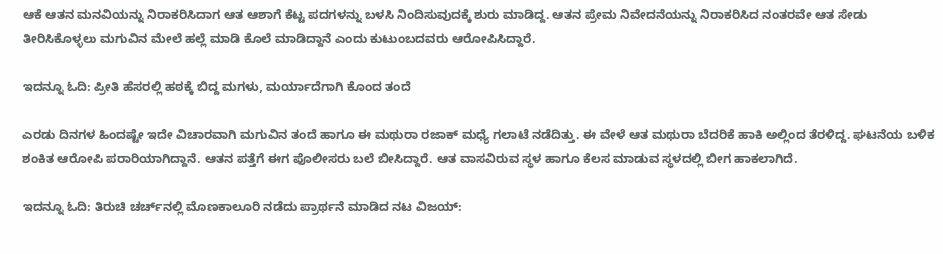ಆಕೆ ಆತನ ಮನವಿಯನ್ನು ನಿರಾಕರಿಸಿದಾಗ ಆತ ಆಶಾಗೆ ಕೆಟ್ಟ ಪದಗಳನ್ನು ಬಳಸಿ ನಿಂದಿಸುವುದಕ್ಕೆ ಶುರು ಮಾಡಿದ್ದ. ಆತನ ಪ್ರೇಮ ನಿವೇದನೆಯನ್ನು ನಿರಾಕರಿಸಿದ ನಂತರವೇ ಆತ ಸೇಡು ತೀರಿಸಿಕೊಳ್ಳಲು ಮಗುವಿನ ಮೇಲೆ ಹಲ್ಲೆ ಮಾಡಿ ಕೊಲೆ ಮಾಡಿದ್ದಾನೆ ಎಂದು ಕುಟುಂಬದವರು ಆರೋಪಿಸಿದ್ದಾರೆ.

ಇದನ್ನೂ ಓದಿ: ಪ್ರೀತಿ ಹೆಸರಲ್ಲಿ ಹಠಕ್ಕೆ ಬಿದ್ದ ಮಗಳು, ಮರ್ಯಾದೆಗಾಗಿ ಕೊಂದ ತಂದೆ

ಎರಡು ದಿನಗಳ ಹಿಂದಷ್ಟೇ ಇದೇ ವಿಚಾರವಾಗಿ ಮಗುವಿನ ತಂದೆ ಹಾಗೂ ಈ ಮಥುರಾ ರಜಾಕ್ ಮಧ್ಯೆ ಗಲಾಟೆ ನಡೆದಿತ್ತು. ಈ ವೇಳೆ ಆತ ಮಥುರಾ ಬೆದರಿಕೆ ಹಾಕಿ ಅಲ್ಲಿಂದ ತೆರಳಿದ್ದ. ಘಟನೆಯ ಬಳಿಕ ಶಂಕಿತ ಆರೋಪಿ ಪರಾರಿಯಾಗಿದ್ದಾನೆ. ಆತನ ಪತ್ತೆಗೆ ಈಗ ಪೊಲೀಸರು ಬಲೆ ಬೀಸಿದ್ದಾರೆ. ಆತ ವಾಸವಿರುವ ಸ್ಥಳ ಹಾಗೂ ಕೆಲಸ ಮಾಡುವ ಸ್ಥಳದಲ್ಲಿ ಬೀಗ ಹಾಕಲಾಗಿದೆ.

ಇದನ್ನೂ ಓದಿ: ತಿರುಚಿ ಚರ್ಚ್‌ನಲ್ಲಿ ಮೊಣಕಾಲೂರಿ ನಡೆದು ಪ್ರಾರ್ಥನೆ ಮಾಡಿದ ನಟ ವಿಜಯ್: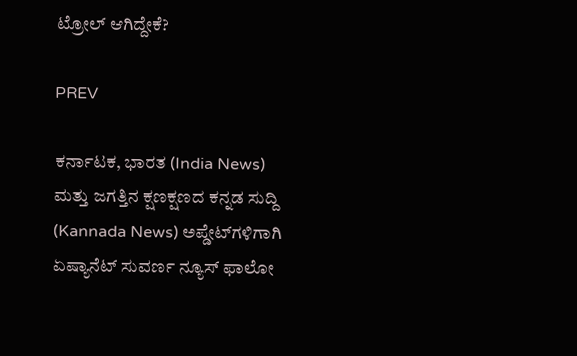ಟ್ರೋಲ್ ಆಗಿದ್ದೇಕೆ?

PREV

ಕರ್ನಾಟಕ, ಭಾರತ (India News) ಮತ್ತು ಜಗತ್ತಿನ ಕ್ಷಣಕ್ಷಣದ ಕನ್ನಡ ಸುದ್ದಿ (Kannada News) ಅಪ್ಡೇಟ್‌ಗಳಿಗಾಗಿ ಏಷ್ಯಾನೆಟ್ ಸುವರ್ಣ ನ್ಯೂಸ್‌ ಫಾಲೋ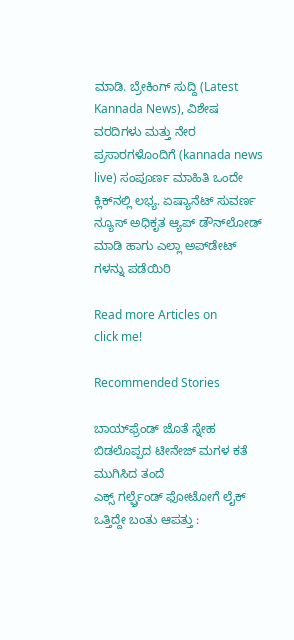ಮಾಡಿ. ಬ್ರೇಕಿಂಗ್ ಸುದ್ದಿ (Latest Kannada News), ವಿಶೇಷ ವರದಿಗಳು ಮತ್ತು ನೇರ ಪ್ರಸಾರಗಳೊಂದಿಗೆ (kannada news live) ಸಂಪೂರ್ಣ ಮಾಹಿತಿ ಒಂದೇ ಕ್ಲಿಕ್‌ನಲ್ಲಿ ಲಭ್ಯ. ಏಷ್ಯಾನೆಟ್ ಸುವರ್ಣ ನ್ಯೂಸ್ ಅಧಿಕೃತ ಆ್ಯಪ್ ಡೌನ್‌ಲೋಡ್ ಮಾಡಿ ಹಾಗು ಎಲ್ಲಾ ಅಪ್‌ಡೇಟ್ ಗಳನ್ನು ಪಡೆಯಿರಿ

Read more Articles on
click me!

Recommended Stories

ಬಾಯ್‌ಫ್ರೆಂಡ್ ಜೊತೆ ಸ್ನೇಹ ಬಿಡಲೊಪ್ಪದ ಟೀನೇಜ್ ಮಗಳ ಕತೆ ಮುಗಿಸಿದ ತಂದೆ
ಎಕ್ಸ್ ಗರ್ಲ್ಫ್ರೆಂಡ್ ಫೋಟೋಗೆ ಲೈಕ್ ಒತ್ತಿದ್ದೇ ಬಂತು ಆಪತ್ತು :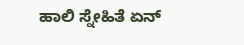ಹಾಲಿ ಸ್ನೇಹಿತೆ ಏನ್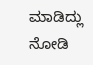ಮಾಡಿದ್ಲು ನೋಡಿ